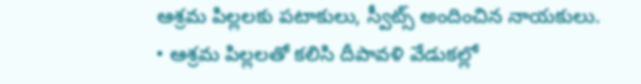ఆశ్రమ పిల్లలకు పటాకులు, స్వీట్స్ అందించిన నాయకులు.
• ఆశ్రమ పిల్లలతో కలిసి దీపావళి వేడుకల్లో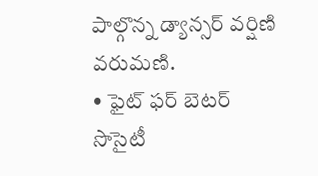పాల్గొన్న డ్యాన్సర్ వర్షిణి వరుమణి.
• ఫైట్ ఫర్ బెటర్ సొసైటీ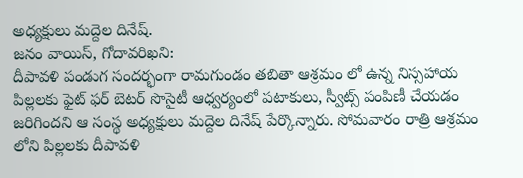అధ్యక్షులు మద్దెల దినేష్.
జనం వాయిస్, గోదావరిఖని:
దీపావళి పండుగ సందర్భంగా రామగుండం తబితా ఆశ్రమం లో ఉన్న నిస్సహాయ పిల్లలకు ఫైట్ ఫర్ బెటర్ సొసైటీ ఆధ్వర్యంలో పటాకులు, స్వీట్స్ పంపిణీ చేయడం జరిగిందని ఆ సంస్థ అధ్యక్షులు మద్దెల దినేష్ పేర్కొన్నారు. సోమవారం రాత్రి ఆశ్రమం లోని పిల్లలకు దీపావళి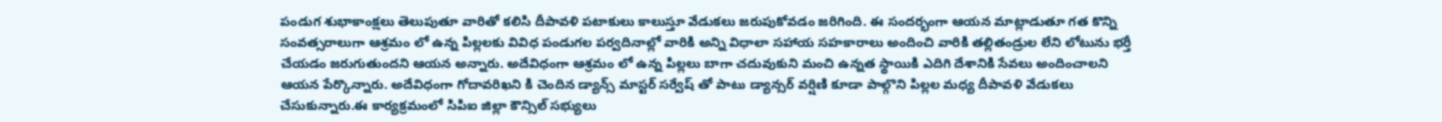పండుగ శుభాకాంక్షలు తెలుపుతూ వారితో కలిసి దీపావళి పటాకులు కాలుస్తూ వేడుకలు జరుపుకోవడం జరిగింది. ఈ సందర్భంగా ఆయన మాట్లాడుతూ గత కొన్ని సంవత్సరాలుగా ఆశ్రమం లో ఉన్న పిల్లలకు వివిధ పండుగల పర్వదినాల్లో వారికి అన్ని విధాలా సహాయ సహకారాలు అందించి వారికి తల్లితండ్రుల లేని లోటును భర్తీ చేయడం జరుగుతుందని ఆయన అన్నారు. అదేవిధంగా ఆశ్రమం లో ఉన్న పిల్లలు బాగా చదువుకుని మంచి ఉన్నత స్థాయికి ఎదిగి దేశానికి సేవలు అందించాలని ఆయన పేర్కొన్నారు. అదేవిధంగా గోదావరిఖని కి చెందిన డ్యాన్స్ మాస్టర్ సర్వేష్ తో పాటు డ్యాన్సర్ వర్షిణి కూడా పాల్గొని పిల్లల మధ్య దీపావళి వేడుకలు చేసుకున్నారు.ఈ కార్యక్రమంలో సిపిఐ జిల్లా కౌన్సిల్ సభ్యులు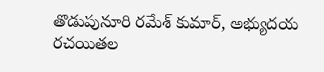తొడుపునూరి రమేశ్ కుమార్, అభ్యుదయ రచయితల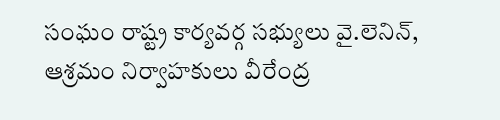సంఘం రాష్ట్ర కార్యవర్గ సభ్యులు వై.లెనిన్, ఆశ్రమం నిర్వాహకులు వీరేంద్ర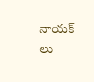నాయక్ లు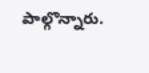పాల్గొన్నారు.